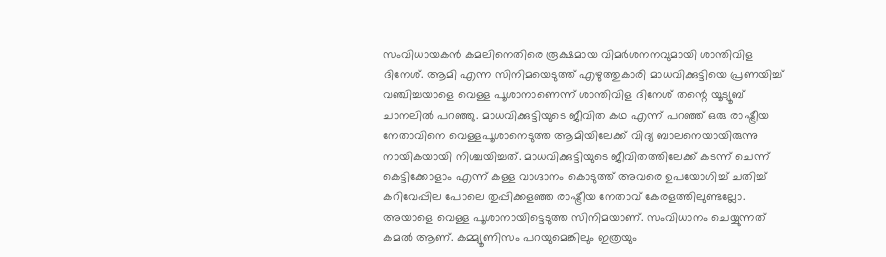സംവിധായകൻ കമലിനെതിരെ രൂക്ഷമായ വിമർശനനവുമായി ശാന്തിവിള ദിനേശ്. ആമി എന്ന സിനിമയെടുത്ത് എഴുത്തുകാരി മാധവിക്കുട്ടിയെ പ്രണയിച്ച് വഞ്ചിച്ചയാളെ വെള്ള പൂശാനാണെന്ന് ശാന്തിവിള ദിനേശ് തന്റെ യൂട്യൂബ് ചാനലിൽ പറഞ്ഞു. മാധവിക്കുട്ടിയുടെ ജീവിത കഥ എന്ന് പറഞ്ഞ് ഒരു രാഷ്ട്രീയ നേതാവിനെ വെള്ളപൂശാനെടുത്ത ആമിയിലേക്ക് വിദ്യ ബാലനെയായിരുന്നു നായികയായി നിശ്ചയിച്ചത്. മാധവിക്കുട്ടിയുടെ ജീവിതത്തിലേക്ക് കടന്ന് ചെന്ന് കെട്ടിക്കോളാം എന്ന് കള്ള വാഗ്ദാനം കൊടുത്ത് അവരെ ഉപയോഗിച്ച് ചതിച്ച് കറിവേപ്പില പോലെ തുപ്പിക്കളഞ്ഞ രാഷ്ട്രീയ നേതാവ് കേരളത്തിലുണ്ടല്ലോ.
അയാളെ വെള്ള പൂശാനായിട്ടെടുത്ത സിനിമയാണ്. സംവിധാനം ചെയ്യുന്നത് കമൽ ആണ്. കമ്മ്യൂണിസം പറയുമെങ്കിലും ഇത്രയും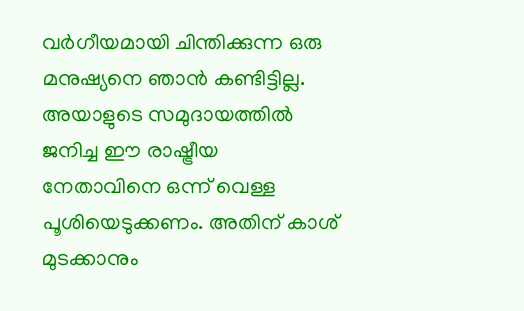വർഗീയമായി ചിന്തിക്കുന്ന ഒരു മനുഷ്യനെ ഞാൻ കണ്ടിട്ടില്ല. അയാളുടെ സമുദായത്തിൽ ജനിച്ച ഈ രാഷ്ട്രീയ നേതാവിനെ ഒന്ന് വെള്ള പൂശിയെടുക്കണം. അതിന് കാശ് മുടക്കാനും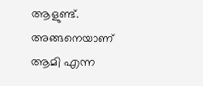ആളുണ്ട്. അങ്ങനെയാണ് ആമി എന്ന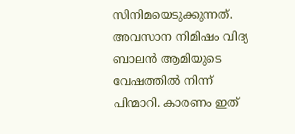സിനിമയെടുക്കുന്നത്. അവസാന നിമിഷം വിദ്യ ബാലൻ ആമിയുടെ വേഷത്തിൽ നിന്ന് പിന്മാറി. കാരണം ഇത്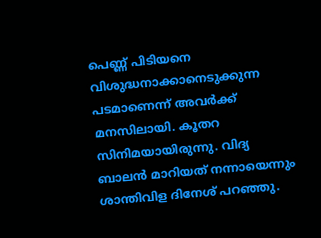പെണ്ണ് പിടിയനെ വിശുദ്ധനാക്കാനെടുക്കുന്ന പടമാണെന്ന് അവർക്ക് മനസിലായി. കൂതറ സിനിമയായിരുന്നു. വിദ്യ ബാലൻ മാറിയത് നന്നായെന്നും ശാന്തിവിള ദിനേശ് പറഞ്ഞു.